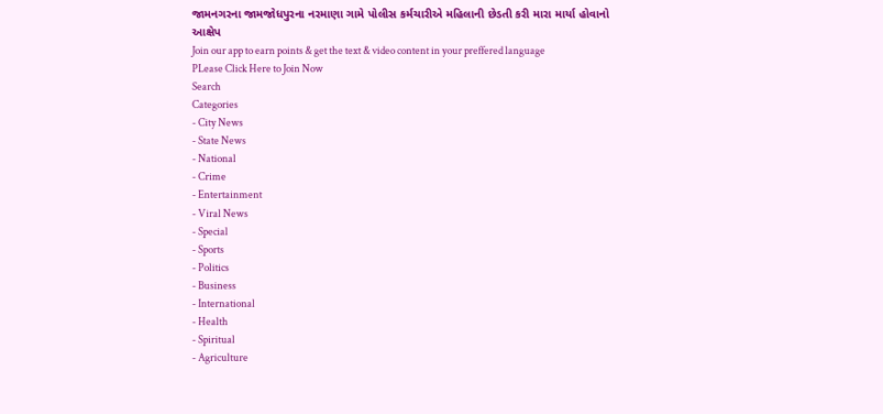જામનગરના જામજોધપુરના નરમાણા ગામે પોલીસ કર્મચારીએ મહિલાની છેડતી કરી મારા માર્યા હોવાનો આક્ષેપ
Join our app to earn points & get the text & video content in your preffered language
PLease Click Here to Join Now
Search
Categories
- City News
- State News
- National
- Crime
- Entertainment
- Viral News
- Special
- Sports
- Politics
- Business
- International
- Health
- Spiritual
- Agriculture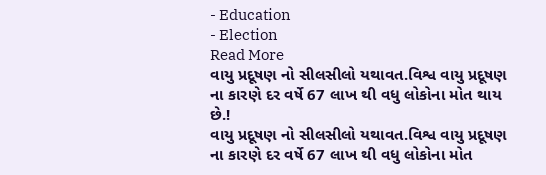- Education
- Election
Read More
વાયુ પ્રદૂષણ નો સીલસીલો યથાવત.વિશ્વ વાયુ પ્રદૂષણ ના કારણે દર વર્ષે 67 લાખ થી વધુ લોકોના મોત થાય છે.!
વાયુ પ્રદૂષણ નો સીલસીલો યથાવત.વિશ્વ વાયુ પ્રદૂષણ ના કારણે દર વર્ષે 67 લાખ થી વધુ લોકોના મોત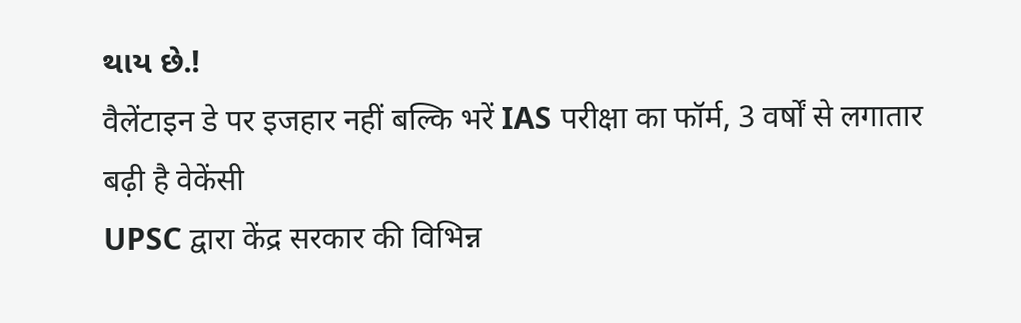થાય છે.!
वैलेंटाइन डे पर इजहार नहीं बल्कि भरें IAS परीक्षा का फॉर्म, 3 वर्षों से लगातार बढ़ी है वेकेंसी
UPSC द्वारा केंद्र सरकार की विभिन्न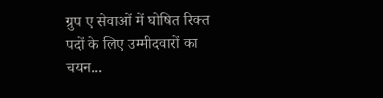ग्रुप ए सेवाओं में घोषित रिक्त पदों के लिए उम्मीदवारों का चयन...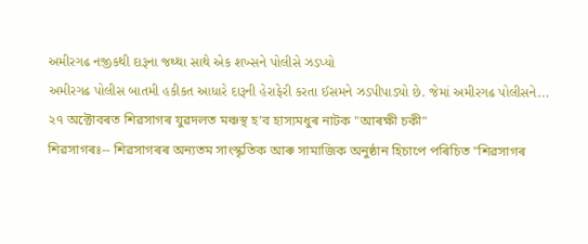અમીરગઢ નજીકથી દારૂના જથ્થા સાથે એક શખ્સને પોલીસે ઝડપ્યો
અમીરગઢ પોલીસ બાતમી હકીકત આધારે દારૂની હેરાફેરી કરતા ઈસમને ઝડપીપાડ્યો છે. જેમાં અમીરગઢ પોલીસને...
২৭ অক্টোবৰত শিৱসাগৰ যুৱদলত মঞ্চস্থ হ’ব হাস্যমধুৰ নাটক "আৰক্ষী চকী"
শিৱসাগৰঃ-- শিৱসাগৰৰ অন্যতম সাংস্কৃতিক আৰু সামাজিক অনুষ্ঠান হিচাপে পৰিচিত "শিৱসাগৰ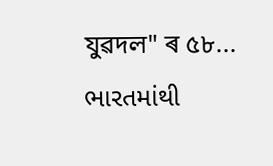যুৱদল" ৰ ৫৮...
ભારતમાંથી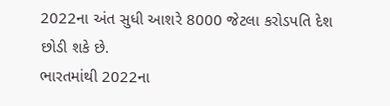2022ના અંત સુધી આશરે 8000 જેટલા કરોડપતિ દેશ છોડી શકે છે.
ભારતમાંથી 2022ના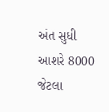અંત સુધી આશરે 8000 જેટલા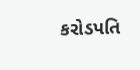કરોડપતિ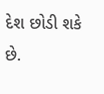દેશ છોડી શકે છે.